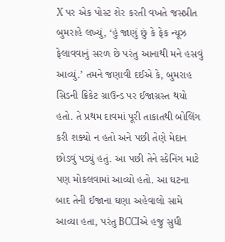X પર એક પોસ્ટ શેર કરતી વખતે જસપ્રીત બુમરાહે લખ્યું, ‘હું જાણું છું કે ફેક ન્યૂઝ ફેલાવવાનું સરળ છે પરંતુ આનાથી મને હસવું આવ્યું.’ તમને જણાવી દઈએ કે, બુમરાહ સિડની ક્રિકેટ ગ્રાઉન્ડ પર ઈજાગ્રસ્ત થયો હતો. તે પ્રથમ દાવમાં પૂરી તાકાતથી બોલિંગ કરી શક્યો ન હતો અને પછી તેણે મેદાન છોડવું પડ્યું હતું. આ પછી તેને સ્કેનિંગ માટે પણ મોકલવામાં આવ્યો હતો. આ ઘટના બાદ તેની ઈજાના ઘણા અહેવાલો સામે આવ્યા હતા, પરંતુ BCCIએ હજુ સુધી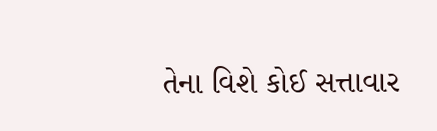તેના વિશે કોઈ સત્તાવાર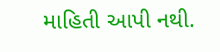માહિતી આપી નથી.